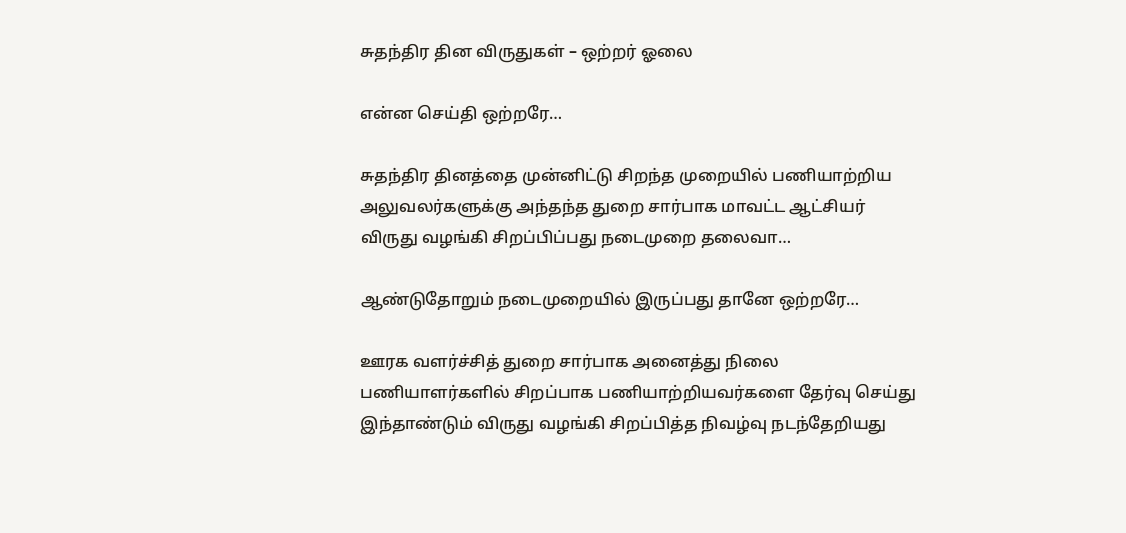சுதந்திர தின விருதுகள் – ஒற்றர் ஓலை

என்ன செய்தி ஒற்றரே…

சுதந்திர தினத்தை முன்னிட்டு சிறந்த முறையில் பணியாற்றிய அலுவலர்களுக்கு அந்தந்த துறை சார்பாக மாவட்ட ஆட்சியர் விருது வழங்கி சிறப்பிப்பது நடைமுறை தலைவா…

ஆண்டுதோறும் நடைமுறையில் இருப்பது தானே ஒற்றரே…

ஊரக வளர்ச்சித் துறை சார்பாக அனைத்து நிலை பணியாளர்களில் சிறப்பாக பணியாற்றியவர்களை தேர்வு செய்து இந்தாண்டும் விருது வழங்கி சிறப்பித்த நிவழ்வு நடந்தேறியது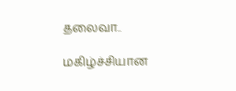தலைவா..

மகிழ்ச்சியான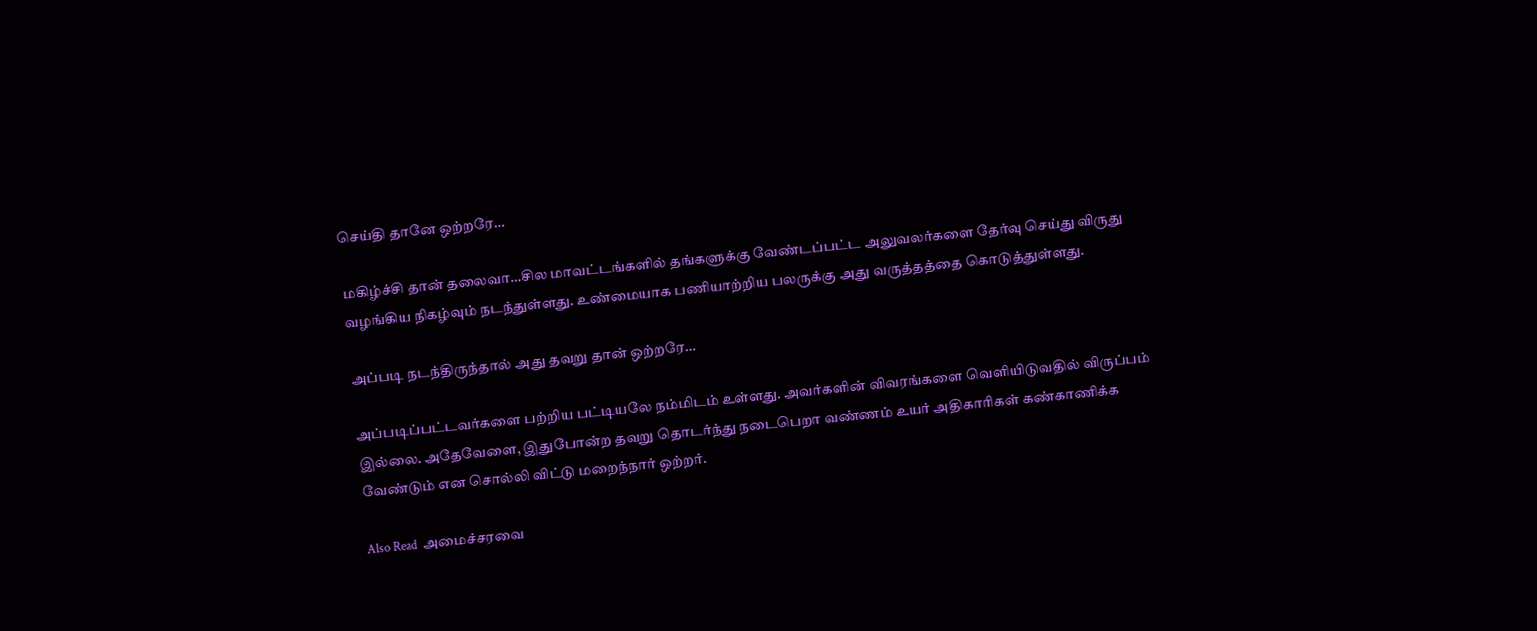செய்தி தானே ஒற்றரே…

மகிழ்ச்சி தான் தலைவா…சில மாவட்டங்களில் தங்களுக்கு வேண்டப்பட்ட அலுவலர்களை தேர்வு செய்து விருது வழங்கிய நிகழ்வும் நடந்துள்ளது. உண்மையாக பணியாற்றிய பலருக்கு அது வருத்தத்தை கொடுத்துள்ளது.

அப்படி நடந்திருந்தால் அது தவறு தான் ஒற்றரே…

அப்படிப்பட்டவர்களை பற்றிய பட்டியலே நம்மிடம் உள்ளது. அவர்களின் விவரங்களை வெளியிடுவதில் விருப்பம் இல்லை. அதேவேளை, இதுபோன்ற தவறு தொடர்ந்து நடைபெறா வண்ணம் உயர் அதிகாரிகள் கண்காணிக்க வேண்டும் என சொல்லி விட்டு மறைந்நார் ஒற்றர்.

Also Read  அமைச்சரவை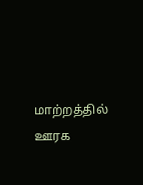மாற்றத்தில் ஊரக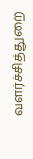வளர்ச்சித்துறை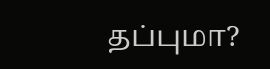தப்புமா?